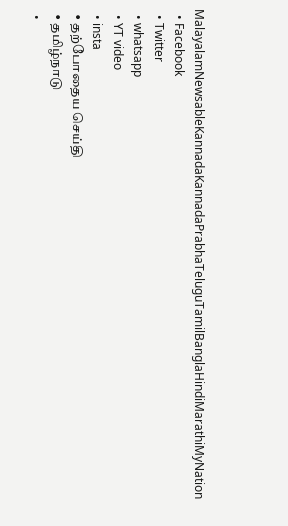MalayalamNewsableKannadaKannadaPrabhaTeluguTamilBanglaHindiMarathiMyNation
  • Facebook
  • Twitter
  • whatsapp
  • YT video
  • insta
  • தற்போதைய செய்தி
  • தமிழ்நாடு
  •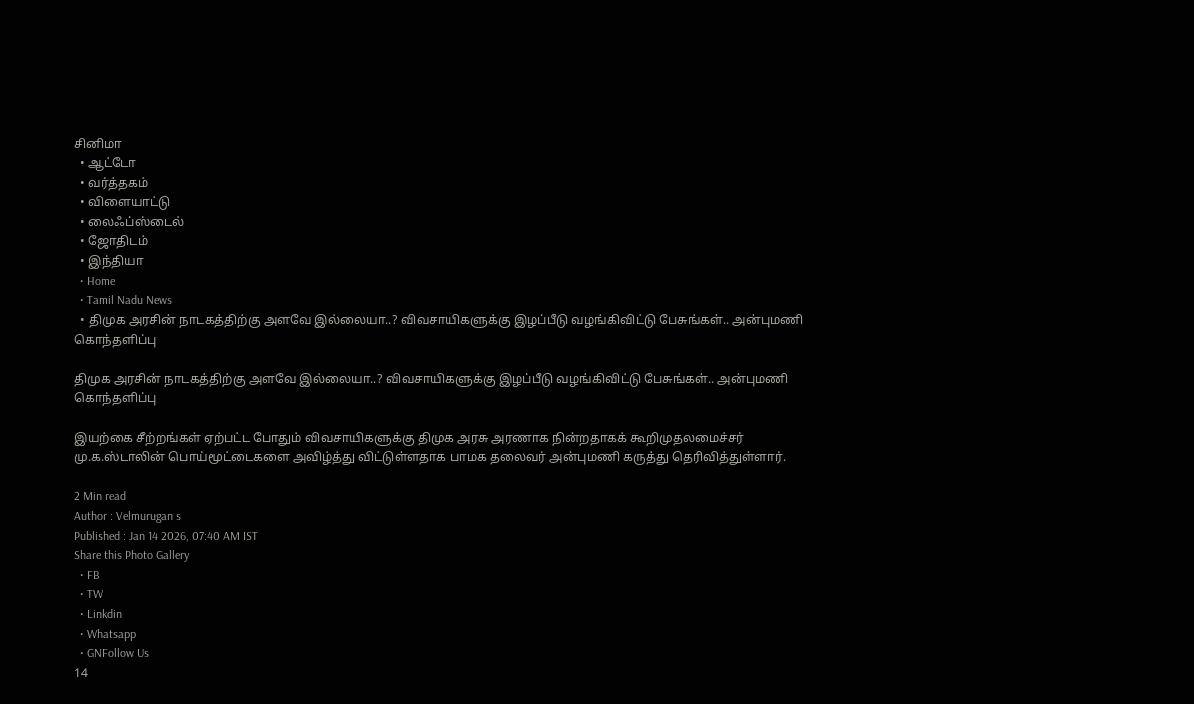சினிமா
  • ஆட்டோ
  • வர்த்தகம்
  • விளையாட்டு
  • லைஃப்ஸ்டைல்
  • ஜோதிடம்
  • இந்தியா
  • Home
  • Tamil Nadu News
  • திமுக அரசின் நாடகத்திற்கு அளவே இல்லையா..? விவசாயிகளுக்கு இழப்பீடு வழங்கிவிட்டு பேசுங்கள்.. அன்புமணி கொந்தளிப்பு

திமுக அரசின் நாடகத்திற்கு அளவே இல்லையா..? விவசாயிகளுக்கு இழப்பீடு வழங்கிவிட்டு பேசுங்கள்.. அன்புமணி கொந்தளிப்பு

இயற்கை சீற்றங்கள் ஏற்பட்ட போதும் விவசாயிகளுக்கு திமுக அரசு அரணாக நின்றதாகக் கூறிமுதலமைச்சர் மு.க.ஸ்டாலின் பொய்மூட்டைகளை அவிழ்த்து விட்டுள்ளதாக பாமக தலைவர் அன்புமணி கருத்து தெரிவித்துள்ளார்.

2 Min read
Author : Velmurugan s
Published : Jan 14 2026, 07:40 AM IST
Share this Photo Gallery
  • FB
  • TW
  • Linkdin
  • Whatsapp
  • GNFollow Us
14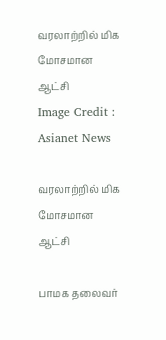வரலாற்றில் மிக மோசமான ஆட்சி
Image Credit : Asianet News

வரலாற்றில் மிக மோசமான ஆட்சி

பாமக தலைவர்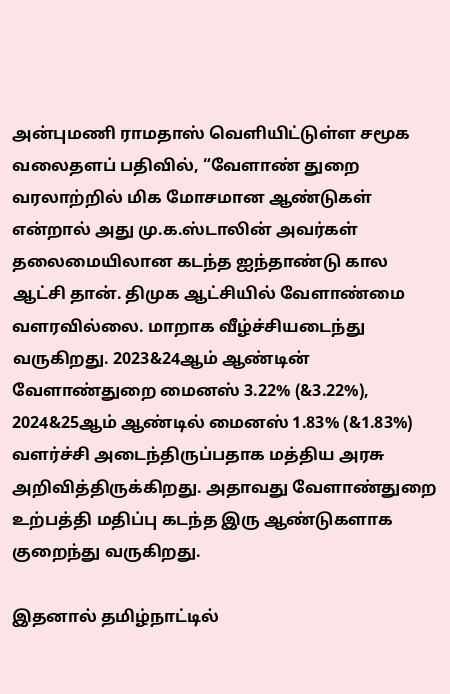அன்புமணி ராமதாஸ் வெளியிட்டுள்ள சமூக வலைதளப் பதிவில், “வேளாண் துறை வரலாற்றில் மிக மோசமான ஆண்டுகள் என்றால் அது மு.க.ஸ்டாலின் அவர்கள் தலைமையிலான கடந்த ஐந்தாண்டு கால ஆட்சி தான். திமுக ஆட்சியில் வேளாண்மை வளரவில்லை. மாறாக வீழ்ச்சியடைந்து வருகிறது. 2023&24ஆம் ஆண்டின் வேளாண்துறை மைனஸ் 3.22% (&3.22%), 2024&25ஆம் ஆண்டில் மைனஸ் 1.83% (&1.83%) வளர்ச்சி அடைந்திருப்பதாக மத்திய அரசு அறிவித்திருக்கிறது. அதாவது வேளாண்துறை உற்பத்தி மதிப்பு கடந்த இரு ஆண்டுகளாக குறைந்து வருகிறது.

இதனால் தமிழ்நாட்டில்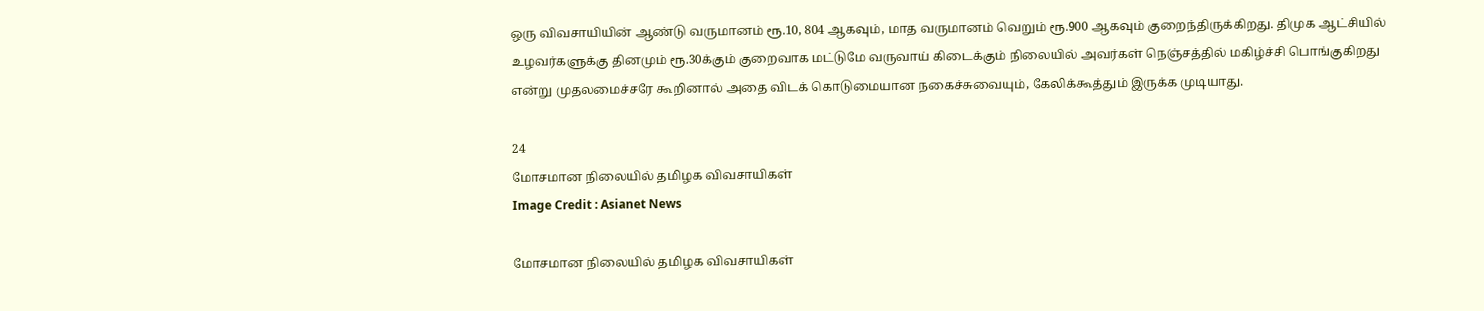ஒரு விவசாயியின் ஆண்டு வருமானம் ரூ.10, 804 ஆகவும், மாத வருமானம் வெறும் ரூ.900 ஆகவும் குறைந்திருக்கிறது. திமுக ஆட்சியில் உழவர்களுக்கு தினமும் ரூ.30க்கும் குறைவாக மட்டுமே வருவாய் கிடைக்கும் நிலையில் அவர்கள் நெஞ்சத்தில் மகிழ்ச்சி பொங்குகிறது என்று முதலமைச்சரே கூறினால் அதை விடக் கொடுமையான நகைச்சுவையும், கேலிக்கூத்தும் இருக்க முடியாது.

24
மோசமான நிலையில் தமிழக விவசாயிகள்
Image Credit : Asianet News

மோசமான நிலையில் தமிழக விவசாயிகள்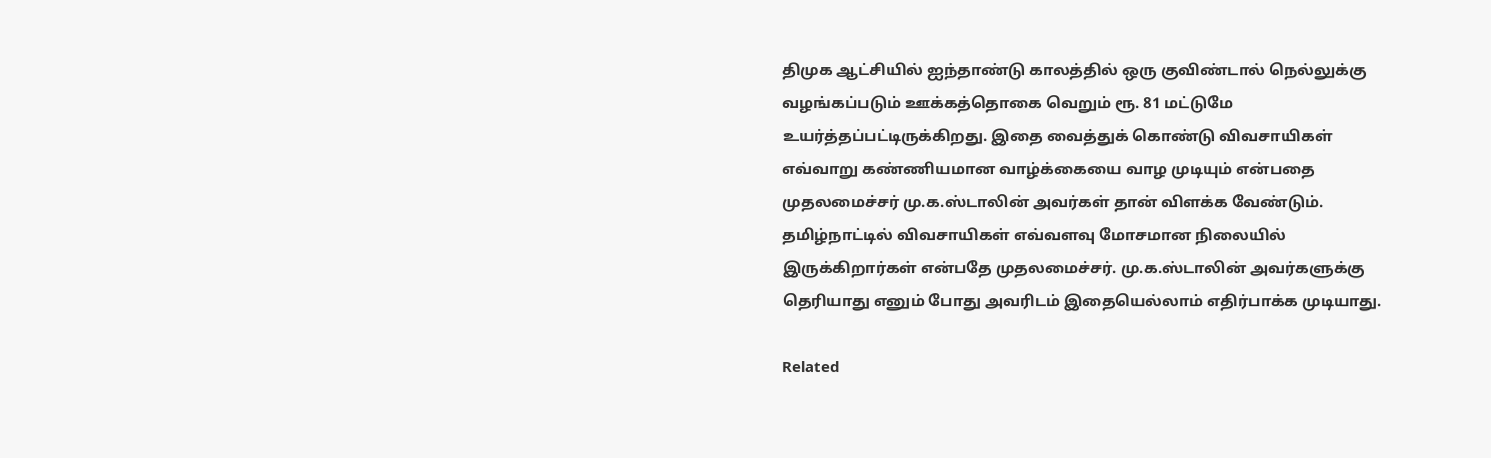திமுக ஆட்சியில் ஐந்தாண்டு காலத்தில் ஒரு குவிண்டால் நெல்லுக்கு வழங்கப்படும் ஊக்கத்தொகை வெறும் ரூ. 81 மட்டுமே உயர்த்தப்பட்டிருக்கிறது. இதை வைத்துக் கொண்டு விவசாயிகள் எவ்வாறு கண்ணியமான வாழ்க்கையை வாழ முடியும் என்பதை முதலமைச்சர் மு.க.ஸ்டாலின் அவர்கள் தான் விளக்க வேண்டும். தமிழ்நாட்டில் விவசாயிகள் எவ்வளவு மோசமான நிலையில் இருக்கிறார்கள் என்பதே முதலமைச்சர். மு.க.ஸ்டாலின் அவர்களுக்கு தெரியாது எனும் போது அவரிடம் இதையெல்லாம் எதிர்பாக்க முடியாது.

Related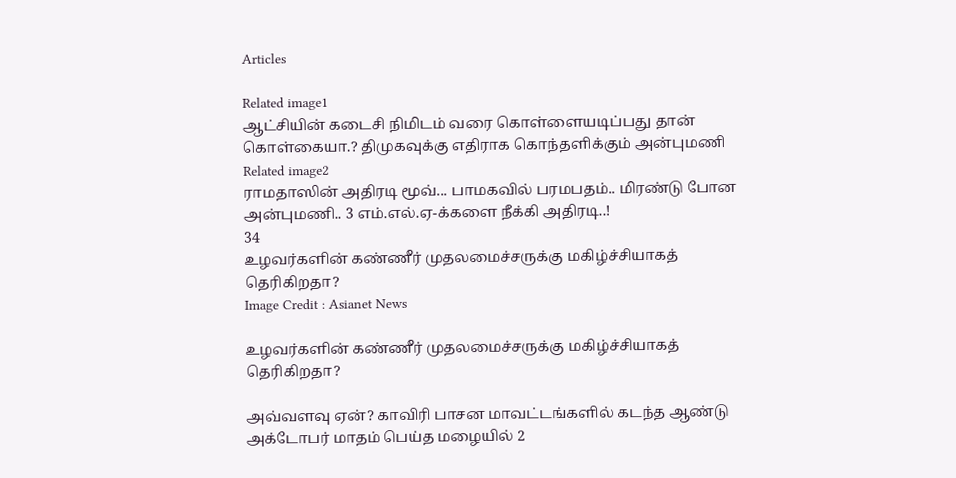Articles

Related image1
ஆட்சியின் கடைசி நிமிடம் வரை கொள்ளையடிப்பது தான் கொள்கையா.? திமுகவுக்கு எதிராக கொந்தளிக்கும் அன்புமணி
Related image2
ராமதாஸின் அதிரடி மூவ்... பாமகவில் பரமபதம்.. மிரண்டு போன அன்புமணி.. 3 எம்.எல்.ஏ-க்களை நீக்கி அதிரடி..!
34
உழவர்களின் கண்ணீர் முதலமைச்சருக்கு மகிழ்ச்சியாகத் தெரிகிறதா?
Image Credit : Asianet News

உழவர்களின் கண்ணீர் முதலமைச்சருக்கு மகிழ்ச்சியாகத் தெரிகிறதா?

அவ்வளவு ஏன்? காவிரி பாசன மாவட்டங்களில் கடந்த ஆண்டு அக்டோபர் மாதம் பெய்த மழையில் 2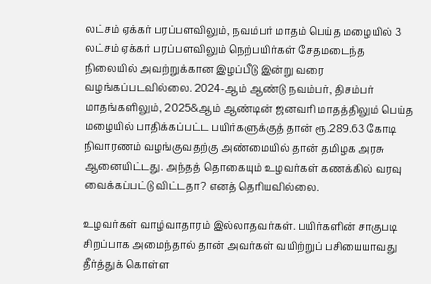லட்சம் ஏக்கர் பரப்பளவிலும், நவம்பர் மாதம் பெய்த மழையில் 3 லட்சம் ஏக்கர் பரப்பளவிலும் நெற்பயிர்கள் சேதமடைந்த நிலையில் அவற்றுக்கான இழப்பீடு இன்று வரை வழங்கப்படவில்லை. 2024-ஆம் ஆண்டு நவம்பர், திசம்பர் மாதங்களிலும், 2025&ஆம் ஆண்டின் ஜனவரி மாதத்திலும் பெய்த மழையில் பாதிக்கப்பட்ட பயிர்களுக்குத் தான் ரூ.289.63 கோடி நிவாரணம் வழங்குவதற்கு அண்மையில் தான் தமிழக அரசு ஆனையிட்டது. அந்தத் தொகையும் உழவர்கள் கணக்கில் வரவு வைக்கப்பட்டு விட்டதா? எனத் தெரியவில்லை.

உழவர்கள் வாழ்வாதாரம் இல்லாதவர்கள். பயிர்களின் சாகுபடி சிறப்பாக அமைந்தால் தான் அவர்கள் வயிற்றுப் பசியையாவது தீர்த்துக் கொள்ள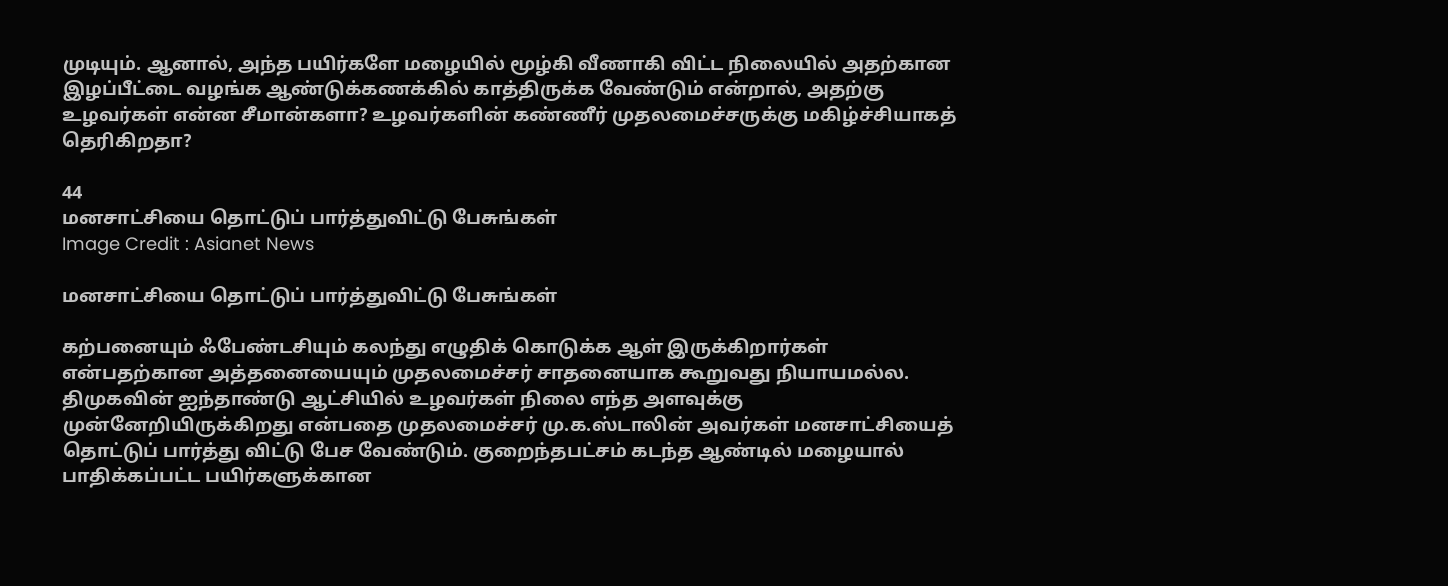முடியும். ஆனால், அந்த பயிர்களே மழையில் மூழ்கி வீணாகி விட்ட நிலையில் அதற்கான இழப்பீட்டை வழங்க ஆண்டுக்கணக்கில் காத்திருக்க வேண்டும் என்றால், அதற்கு உழவர்கள் என்ன சீமான்களா? உழவர்களின் கண்ணீர் முதலமைச்சருக்கு மகிழ்ச்சியாகத் தெரிகிறதா?

44
மனசாட்சியை தொட்டுப் பார்த்துவிட்டு பேசுங்கள்
Image Credit : Asianet News

மனசாட்சியை தொட்டுப் பார்த்துவிட்டு பேசுங்கள்

கற்பனையும் ஃபேண்டசியும் கலந்து எழுதிக் கொடுக்க ஆள் இருக்கிறார்கள் என்பதற்கான அத்தனையையும் முதலமைச்சர் சாதனையாக கூறுவது நியாயமல்ல. திமுகவின் ஐந்தாண்டு ஆட்சியில் உழவர்கள் நிலை எந்த அளவுக்கு முன்னேறியிருக்கிறது என்பதை முதலமைச்சர் மு.க.ஸ்டாலின் அவர்கள் மனசாட்சியைத் தொட்டுப் பார்த்து விட்டு பேச வேண்டும். குறைந்தபட்சம் கடந்த ஆண்டில் மழையால் பாதிக்கப்பட்ட பயிர்களுக்கான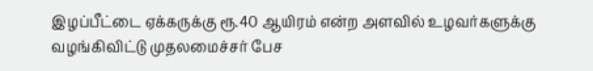இழப்பீட்டை ஏக்கருக்கு ரூ.40 ஆயிரம் என்ற அளவில் உழவர்களுக்கு வழங்கிவிட்டு முதலமைச்சர் பேச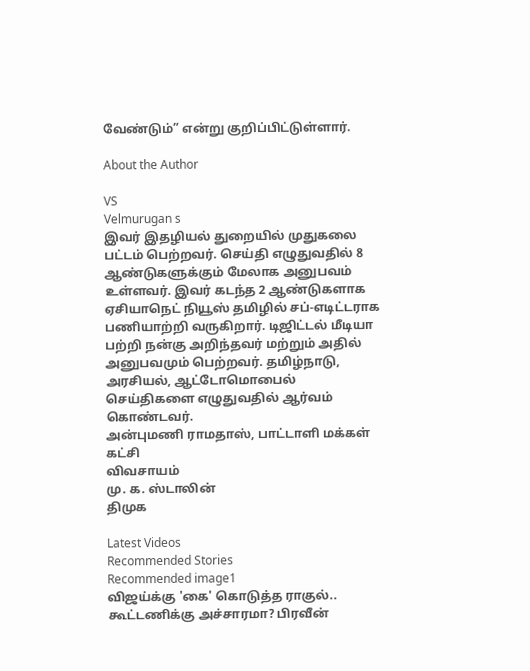வேண்டும்” என்று குறிப்பிட்டுள்ளார்.

About the Author

VS
Velmurugan s
இவர் இதழியல் துறையில் முதுகலை பட்டம் பெற்றவர். செய்தி எழுதுவதில் 8 ஆண்டுகளுக்கும் மேலாக அனுபவம் உள்ளவர். இவர் கடந்த 2 ஆண்டுகளாக ஏசியாநெட் நியூஸ் தமிழில் சப்-எடிட்டராக பணியாற்றி வருகிறார். டிஜிட்டல் மீடியா பற்றி நன்கு அறிந்தவர் மற்றும் அதில் அனுபவமும் பெற்றவர். தமிழ்நாடு, அரசியல், ஆட்டோமொபைல் செய்திகளை எழுதுவதில் ஆர்வம் கொண்டவர்.
அன்புமணி ராமதாஸ், பாட்டாளி மக்கள் கட்சி
விவசாயம்
மு. க. ஸ்டாலின்
திமுக

Latest Videos
Recommended Stories
Recommended image1
விஜய்க்கு 'கை' கொடுத்த ராகுல்.. கூட்டணிக்கு அச்சாரமா? பிரவீன்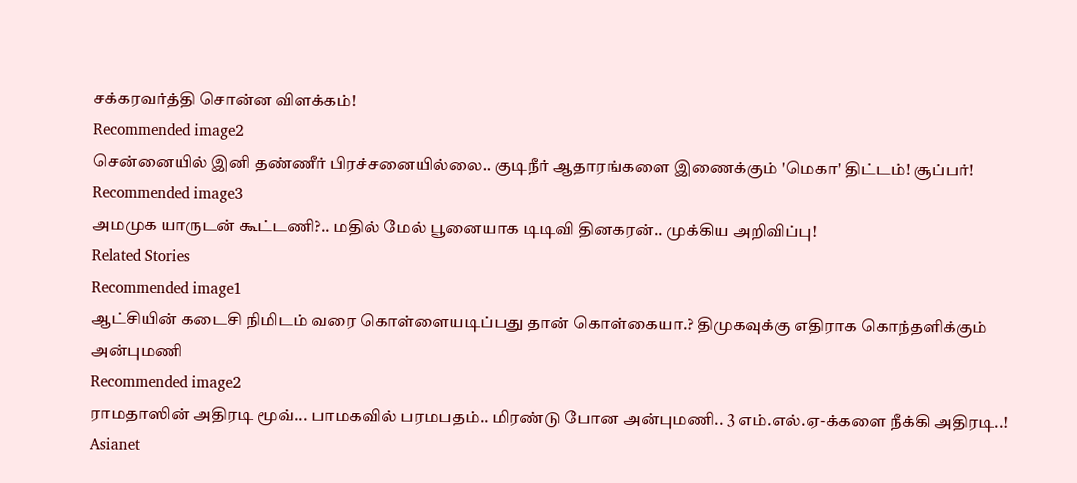சக்கரவர்த்தி சொன்ன விளக்கம்!
Recommended image2
சென்னையில் இனி தண்ணீர் பிரச்சனையில்லை.. குடிநீர் ஆதாரங்களை இணைக்கும் 'மெகா' திட்டம்! சூப்பர்!
Recommended image3
அமமுக யாருடன் கூட்டணி?.. மதில் மேல் பூனையாக டிடிவி தினகரன்.. முக்கிய அறிவிப்பு!
Related Stories
Recommended image1
ஆட்சியின் கடைசி நிமிடம் வரை கொள்ளையடிப்பது தான் கொள்கையா.? திமுகவுக்கு எதிராக கொந்தளிக்கும் அன்புமணி
Recommended image2
ராமதாஸின் அதிரடி மூவ்... பாமகவில் பரமபதம்.. மிரண்டு போன அன்புமணி.. 3 எம்.எல்.ஏ-க்களை நீக்கி அதிரடி..!
Asianet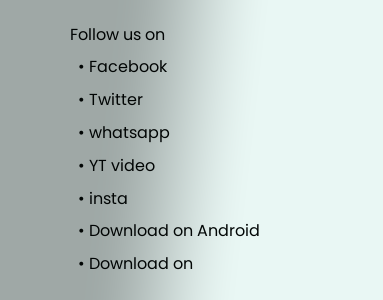Follow us on
  • Facebook
  • Twitter
  • whatsapp
  • YT video
  • insta
  • Download on Android
  • Download on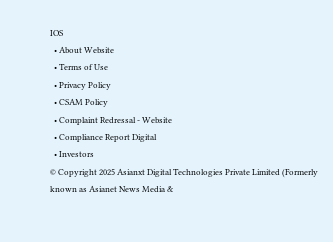IOS
  • About Website
  • Terms of Use
  • Privacy Policy
  • CSAM Policy
  • Complaint Redressal - Website
  • Compliance Report Digital
  • Investors
© Copyright 2025 Asianxt Digital Technologies Private Limited (Formerly known as Asianet News Media &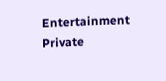Entertainment Private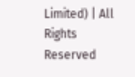Limited) | All Rights Reserved